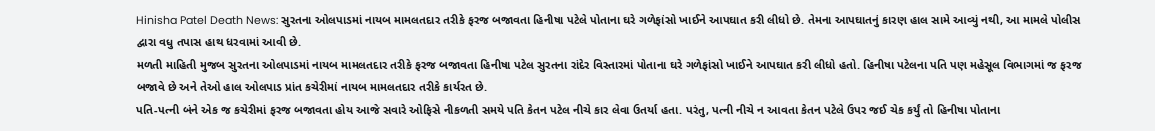Hinisha Patel Death News: સુરતના ઓલપાડમાં નાયબ મામલતદાર તરીકે ફરજ બજાવતા હિનીષા પટેલે પોતાના ઘરે ગળેફાંસો ખાઈને આપઘાત કરી લીધો છે. તેમના આપઘાતનું કારણ હાલ સામે આવ્યું નથી, આ મામલે પોલીસ દ્વારા વધુ તપાસ હાથ ધરવામાં આવી છે.
મળતી માહિતી મુજબ સુરતના ઓલપાડમાં નાયબ મામલતદાર તરીકે ફરજ બજાવતા હિનીષા પટેલ સુરતના રાંદેર વિસ્તારમાં પોતાના ઘરે ગળેફાંસો ખાઈને આપઘાત કરી લીધો હતો. હિનીષા પટેલના પતિ પણ મહેસૂલ વિભાગમાં જ ફરજ બજાવે છે અને તેઓ હાલ ઓલપાડ પ્રાંત કચેરીમાં નાયબ મામલતદાર તરીકે કાર્યરત છે.
પતિ-પત્ની બંને એક જ કચેરીમાં ફરજ બજાવતા હોય આજે સવારે ઓફિસે નીકળતી સમયે પતિ કેતન પટેલ નીચે કાર લેવા ઉતર્યા હતા. પરંતુ, પત્ની નીચે ન આવતા કેતન પટેલે ઉપર જઈ ચેક કર્યું તો હિનીષા પોતાના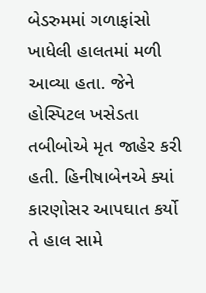બેડરુમમાં ગળાફાંસો ખાધેલી હાલતમાં મળી આવ્યા હતા. જેને હોસ્પિટલ ખસેડતા તબીબોએ મૃત જાહેર કરી હતી. હિનીષાબેનએ ક્યાં કારણોસર આપઘાત કર્યો તે હાલ સામે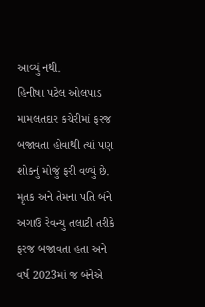આવ્યું નથી.
હિનીષા પટેલ ઓલપાડ મામલતદાર કચેરીમાં ફરજ બજાવતા હોવાથી ત્યાં પણ શોકનું મોજું ફરી વળ્યું છે. મૃતક અને તેમના પતિ બંને અગાઉ રેવન્યુ તલાટી તરીકે ફરજ બજાવતા હતા અને વર્ષ 2023માં જ બંનેએ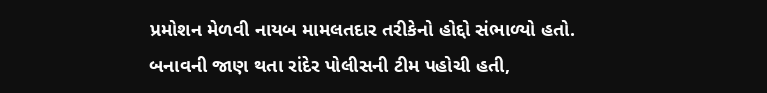પ્રમોશન મેળવી નાયબ મામલતદાર તરીકેનો હોદ્દો સંભાળ્યો હતો.
બનાવની જાણ થતા રાંદેર પોલીસની ટીમ પહોચી હતી,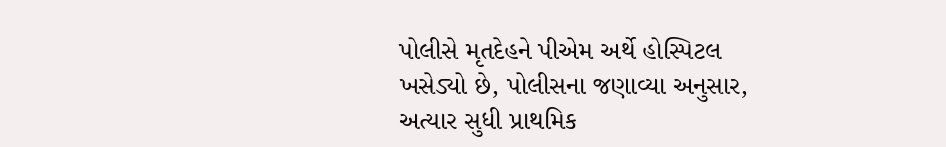પોલીસે મૃતદેહને પીએમ અર્થે હોસ્પિટલ ખસેડ્યો છે, પોલીસના જણાવ્યા અનુસાર, અત્યાર સુધી પ્રાથમિક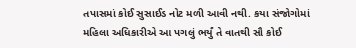તપાસમાં કોઈ સુસાઈડ નોટ મળી આવી નથી. કયા સંજોગોમાં મહિલા અધિકારીએ આ પગલું ભર્યું તે વાતથી સૌ કોઈ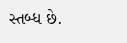સ્તબ્ધ છે.